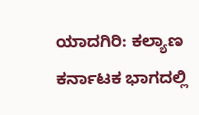ಯಾದಗಿರಿ: ಕಲ್ಯಾಣ ಕರ್ನಾಟಕ ಭಾಗದಲ್ಲಿ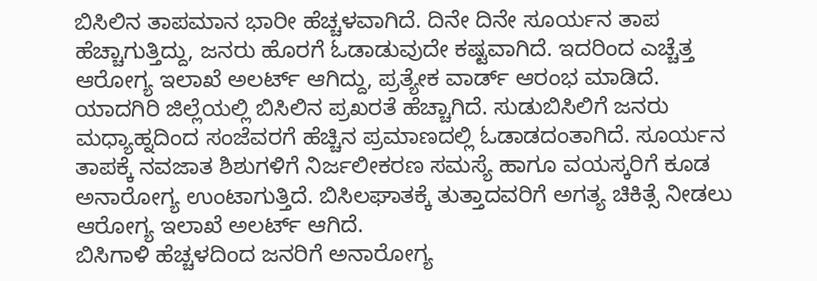ಬಿಸಿಲಿನ ತಾಪಮಾನ ಭಾರೀ ಹೆಚ್ಚಳವಾಗಿದೆ. ದಿನೇ ದಿನೇ ಸೂರ್ಯನ ತಾಪ ಹೆಚ್ಚಾಗುತ್ತಿದ್ದು, ಜನರು ಹೊರಗೆ ಓಡಾಡುವುದೇ ಕಷ್ಟವಾಗಿದೆ. ಇದರಿಂದ ಎಚ್ಚೆತ್ತ ಆರೋಗ್ಯ ಇಲಾಖೆ ಅಲರ್ಟ್ ಆಗಿದ್ದು, ಪ್ರತ್ಯೇಕ ವಾರ್ಡ್ ಆರಂಭ ಮಾಡಿದೆ.
ಯಾದಗಿರಿ ಜಿಲ್ಲೆಯಲ್ಲಿ ಬಿಸಿಲಿನ ಪ್ರಖರತೆ ಹೆಚ್ಚಾಗಿದೆ. ಸುಡುಬಿಸಿಲಿಗೆ ಜನರು ಮಧ್ಯಾಹ್ನದಿಂದ ಸಂಜೆವರಗೆ ಹೆಚ್ಚಿನ ಪ್ರಮಾಣದಲ್ಲಿ ಓಡಾಡದಂತಾಗಿದೆ. ಸೂರ್ಯನ ತಾಪಕ್ಕೆ ನವಜಾತ ಶಿಶುಗಳಿಗೆ ನಿರ್ಜಲೀಕರಣ ಸಮಸ್ಯೆ ಹಾಗೂ ವಯಸ್ಕರಿಗೆ ಕೂಡ ಅನಾರೋಗ್ಯ ಉಂಟಾಗುತ್ತಿದೆ. ಬಿಸಿಲಘಾತಕ್ಕೆ ತುತ್ತಾದವರಿಗೆ ಅಗತ್ಯ ಚಿಕಿತ್ಸೆ ನೀಡಲು ಆರೋಗ್ಯ ಇಲಾಖೆ ಅಲರ್ಟ್ ಆಗಿದೆ.
ಬಿಸಿಗಾಳಿ ಹೆಚ್ಚಳದಿಂದ ಜನರಿಗೆ ಅನಾರೋಗ್ಯ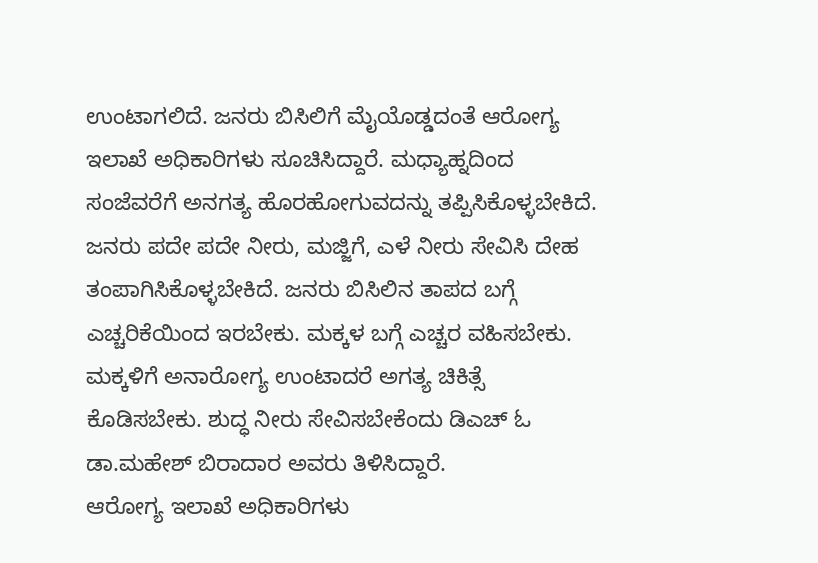ಉಂಟಾಗಲಿದೆ. ಜನರು ಬಿಸಿಲಿಗೆ ಮೈಯೊಡ್ಡದಂತೆ ಆರೋಗ್ಯ ಇಲಾಖೆ ಅಧಿಕಾರಿಗಳು ಸೂಚಿಸಿದ್ದಾರೆ. ಮಧ್ಯಾಹ್ನದಿಂದ ಸಂಜೆವರೆಗೆ ಅನಗತ್ಯ ಹೊರಹೋಗುವದನ್ನು ತಪ್ಪಿಸಿಕೊಳ್ಳಬೇಕಿದೆ. ಜನರು ಪದೇ ಪದೇ ನೀರು, ಮಜ್ಜಿಗೆ, ಎಳೆ ನೀರು ಸೇವಿಸಿ ದೇಹ ತಂಪಾಗಿಸಿಕೊಳ್ಳಬೇಕಿದೆ. ಜನರು ಬಿಸಿಲಿನ ತಾಪದ ಬಗ್ಗೆ ಎಚ್ಚರಿಕೆಯಿಂದ ಇರಬೇಕು. ಮಕ್ಕಳ ಬಗ್ಗೆ ಎಚ್ಚರ ವಹಿಸಬೇಕು. ಮಕ್ಕಳಿಗೆ ಅನಾರೋಗ್ಯ ಉಂಟಾದರೆ ಅಗತ್ಯ ಚಿಕಿತ್ಸೆ ಕೊಡಿಸಬೇಕು. ಶುದ್ಧ ನೀರು ಸೇವಿಸಬೇಕೆಂದು ಡಿಎಚ್ ಓ ಡಾ.ಮಹೇಶ್ ಬಿರಾದಾರ ಅವರು ತಿಳಿಸಿದ್ದಾರೆ.
ಆರೋಗ್ಯ ಇಲಾಖೆ ಅಧಿಕಾರಿಗಳು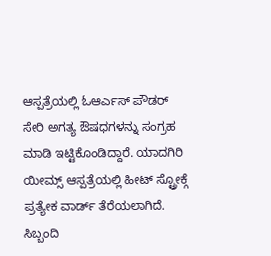ಆಸ್ಪತ್ರೆಯಲ್ಲಿ ಓಆರ್ಎಸ್ ಪೌಡರ್ ಸೇರಿ ಅಗತ್ಯ ಔಷಧಗಳನ್ನು ಸಂಗ್ರಹ ಮಾಡಿ ಇಟ್ಟಿಕೊಂಡಿದ್ದಾರೆ. ಯಾದಗಿರಿ ಯೀಮ್ಸ್ ಆಸ್ಪತ್ರೆಯಲ್ಲಿ ಹೀಟ್ ಸ್ಟ್ರೋಕ್ಗೆ ಪ್ರತ್ಯೇಕ ವಾರ್ಡ್ ತೆರೆಯಲಾಗಿದೆ. ಸಿಬ್ಬಂದಿ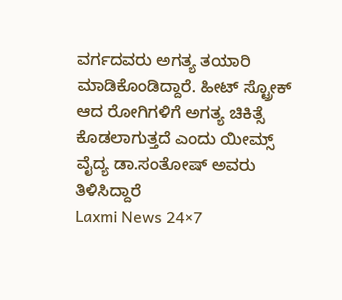ವರ್ಗದವರು ಅಗತ್ಯ ತಯಾರಿ ಮಾಡಿಕೊಂಡಿದ್ದಾರೆ. ಹೀಟ್ ಸ್ಟ್ರೋಕ್ ಆದ ರೋಗಿಗಳಿಗೆ ಅಗತ್ಯ ಚಿಕಿತ್ಸೆ ಕೊಡಲಾಗುತ್ತದೆ ಎಂದು ಯೀಮ್ಸ್ ವೈದ್ಯ ಡಾ.ಸಂತೋಷ್ ಅವರು ತಿಳಿಸಿದ್ದಾರೆ
Laxmi News 24×7